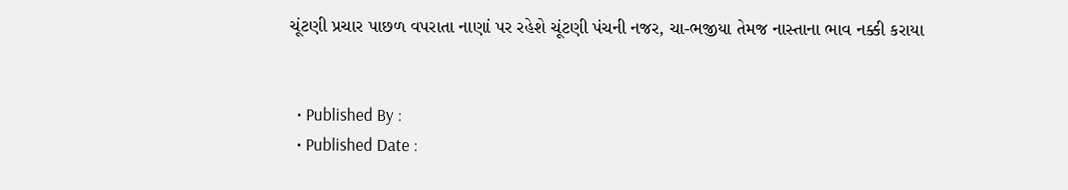ચૂંટણી પ્રચાર પાછળ વપરાતા નાણાં પર રહેશે ચૂંટણી પંચની નજર, ચા-ભજીયા તેમજ નાસ્તાના ભાવ નક્કી કરાયા


  • Published By :
  • Published Date :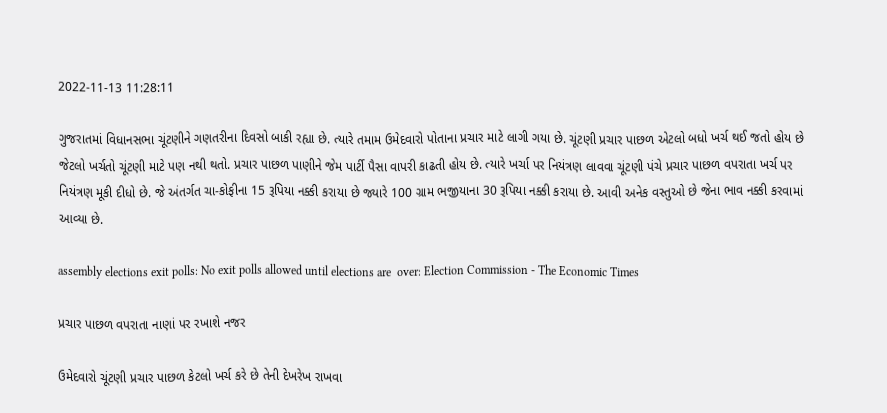2022-11-13 11:28:11

ગુજરાતમાં વિધાનસભા ચૂંટણીને ગણતરીના દિવસો બાકી રહ્યા છે. ત્યારે તમામ ઉમેદવારો પોતાના પ્રચાર માટે લાગી ગયા છે. ચૂંટણી પ્રચાર પાછળ એટલો બધો ખર્ચ થઈ જતો હોય છે જેટલો ખર્ચતો ચૂંટણી માટે પણ નથી થતો. પ્રચાર પાછળ પાણીને જેમ પાર્ટી પૈસા વાપરી કાઢતી હોય છે. ત્યારે ખર્ચા પર નિયંત્રણ લાવવા ચૂંટણી પંચે પ્રચાર પાછળ વપરાતા ખર્ચ પર નિયંત્રણ મૂકી દીધો છે. જે અંતર્ગત ચા-કોફીના 15 રૂપિયા નક્કી કરાયા છે જ્યારે 100 ગ્રામ ભજીયાના 30 રૂપિયા નક્કી કરાયા છે. આવી અનેક વસ્તુઓ છે જેના ભાવ નક્કી કરવામાં આવ્યા છે.

assembly elections exit polls: No exit polls allowed until elections are  over: Election Commission - The Economic Times

પ્રચાર પાછળ વપરાતા નાણાં પર રખાશે નજર

ઉમેદવારો ચૂંટણી પ્રચાર પાછળ કેટલો ખર્ચ કરે છે તેની દેખરેખ રાખવા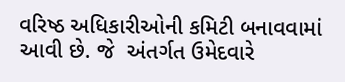વરિષ્ઠ અધિકારીઓની કમિટી બનાવવામાં આવી છે. જે  અંતર્ગત ઉમેદવારે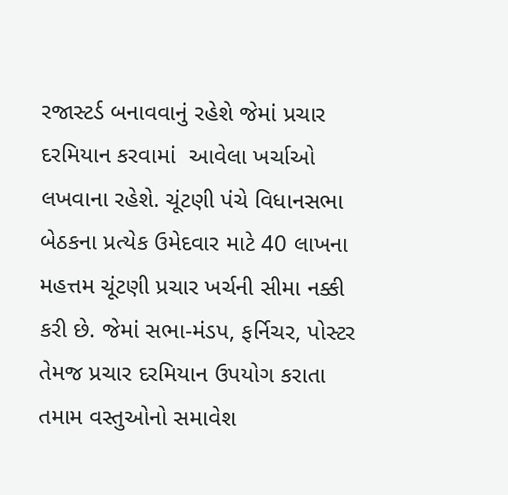રજાસ્ટર્ડ બનાવવાનું રહેશે જેમાં પ્રચાર દરમિયાન કરવામાં  આવેલા ખર્ચાઓ લખવાના રહેશે. ચૂંટણી પંચે વિધાનસભા બેઠકના પ્રત્યેક ઉમેદવાર માટે 40 લાખના મહત્તમ ચૂંટણી પ્રચાર ખર્ચની સીમા નક્કી કરી છે. જેમાં સભા-મંડપ, ફર્નિચર, પોસ્ટર તેમજ પ્રચાર દરમિયાન ઉપયોગ કરાતા તમામ વસ્તુઓનો સમાવેશ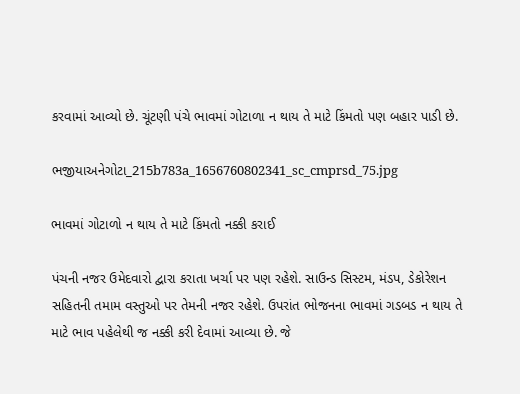કરવામાં આવ્યો છે. ચૂંટણી પંચે ભાવમાં ગોટાળા ન થાય તે માટે કિંમતો પણ બહાર પાડી છે.

ભજીયાઅનેગોટા_215b783a_1656760802341_sc_cmprsd_75.jpg

ભાવમાં ગોટાળો ન થાય તે માટે કિંમતો નક્કી કરાઈ

પંચની નજર ઉમેદવારો દ્વારા કરાતા ખર્ચા પર પણ રહેશે. સાઉન્ડ સિસ્ટમ, મંડપ, ડેકોરેશન સહિતની તમામ વસ્તુઓ પર તેમની નજર રહેશે. ઉપરાંત ભોજનના ભાવમાં ગડબડ ન થાય તે માટે ભાવ પહેલેથી જ નક્કી કરી દેવામાં આવ્યા છે. જે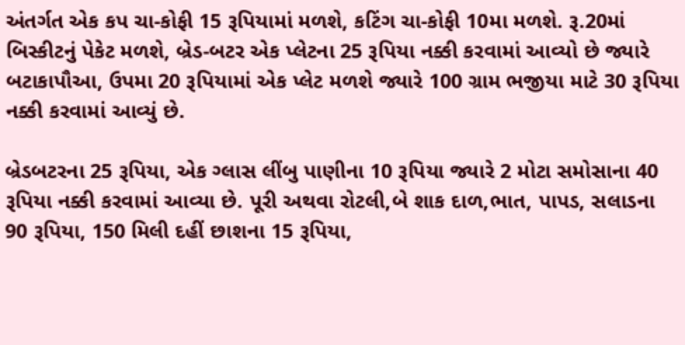અંતર્ગત એક કપ ચા-કોફી 15 રૂપિયામાં મળશે, કટિંગ ચા-કોફી 10મા મળશે. રૂ.20માં બિસ્કીટનું પેકેટ મળશે, બ્રેડ-બટર એક પ્લેટના 25 રૂપિયા નક્કી કરવામાં આવ્યો છે જ્યારે બટાકાપૌઆ, ઉપમા 20 રૂપિયામાં એક પ્લેટ મળશે જ્યારે 100 ગ્રામ ભજીયા માટે 30 રૂપિયા નક્કી કરવામાં આવ્યું છે.

બ્રેડબટરના 25 રૂપિયા, એક ગ્લાસ લીંબુ પાણીના 10 રૂપિયા જ્યારે 2 મોટા સમોસાના 40 રૂપિયા નક્કી કરવામાં આવ્યા છે. પૂરી અથવા રોટલી,બે શાક દાળ,ભાત, પાપડ, સલાડના 90 રૂપિયા, 150 મિલી દહીં છાશના 15 રૂપિયા,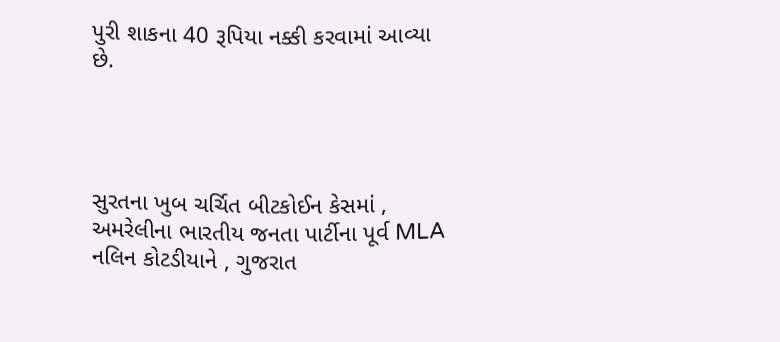પુરી શાકના 40 રૂપિયા નક્કી કરવામાં આવ્યા છે.




સુરતના ખુબ ચર્ચિત બીટકોઈન કેસમાં , અમરેલીના ભારતીય જનતા પાર્ટીના પૂર્વ MLA નલિન કોટડીયાને , ગુજરાત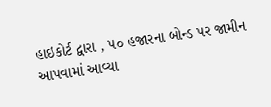હાઇકોર્ટ દ્વારા , ૫૦ હજારના બોન્ડ પર જામીન આપવામાં આવ્યા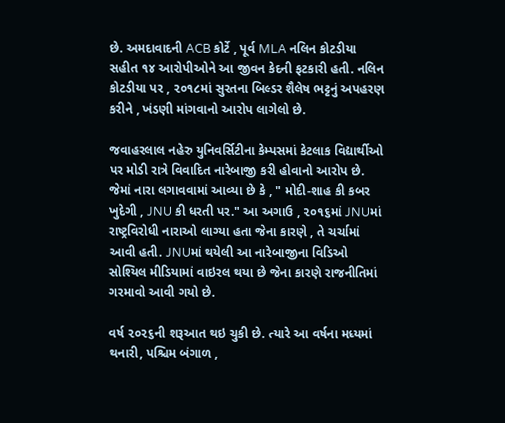છે. અમદાવાદની ACB કોર્ટે , પૂર્વ MLA નલિન કોટડીયા સહીત ૧૪ આરોપીઓને આ જીવન કેદની ફટકારી હતી. નલિન કોટડીયા પર , ૨૦૧૮માં સુરતના બિલ્ડર શૈલેષ ભટ્ટનું અપહરણ કરીને , ખંડણી માંગવાનો આરોપ લાગેલો છે.

જવાહરલાલ નહેરુ યુનિવર્સિટીના કેમ્પસમાં કેટલાક વિદ્યાર્થીઓ પર મોડી રાત્રે વિવાદિત નારેબાજી કરી હોવાનો આરોપ છે. જેમાં નારા લગાવવામાં આવ્યા છે કે , " મોદી-શાહ કી કબર ખુદેગી , JNU કી ધરતી પર." આ અગાઉ , ૨૦૧૬માં JNUમાં રાષ્ટ્રવિરોધી નારાઓ લાગ્યા હતા જેના કારણે , તે ચર્ચામાં આવી હતી. JNUમાં થયેલી આ નારેબાજીના વિડિઓ સોશ્યિલ મીડિયામાં વાઇરલ થયા છે જેના કારણે રાજનીતિમાં ગરમાવો આવી ગયો છે.

વર્ષ ૨૦૨૬ની શરૂઆત થઇ ચુકી છે. ત્યારે આ વર્ષના મધ્યમાં થનારી, પશ્ચિમ બંગાળ ,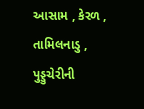આસામ , કેરળ , તામિલનાડુ , પુડ્ડુચેરીની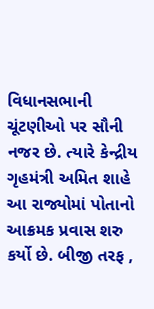વિધાનસભાની ચૂંટણીઓ પર સૌની નજર છે. ત્યારે કેન્દ્રીય ગૃહમંત્રી અમિત શાહે આ રાજ્યોમાં પોતાનો આક્રમક પ્રવાસ શરુ કર્યો છે. બીજી તરફ ,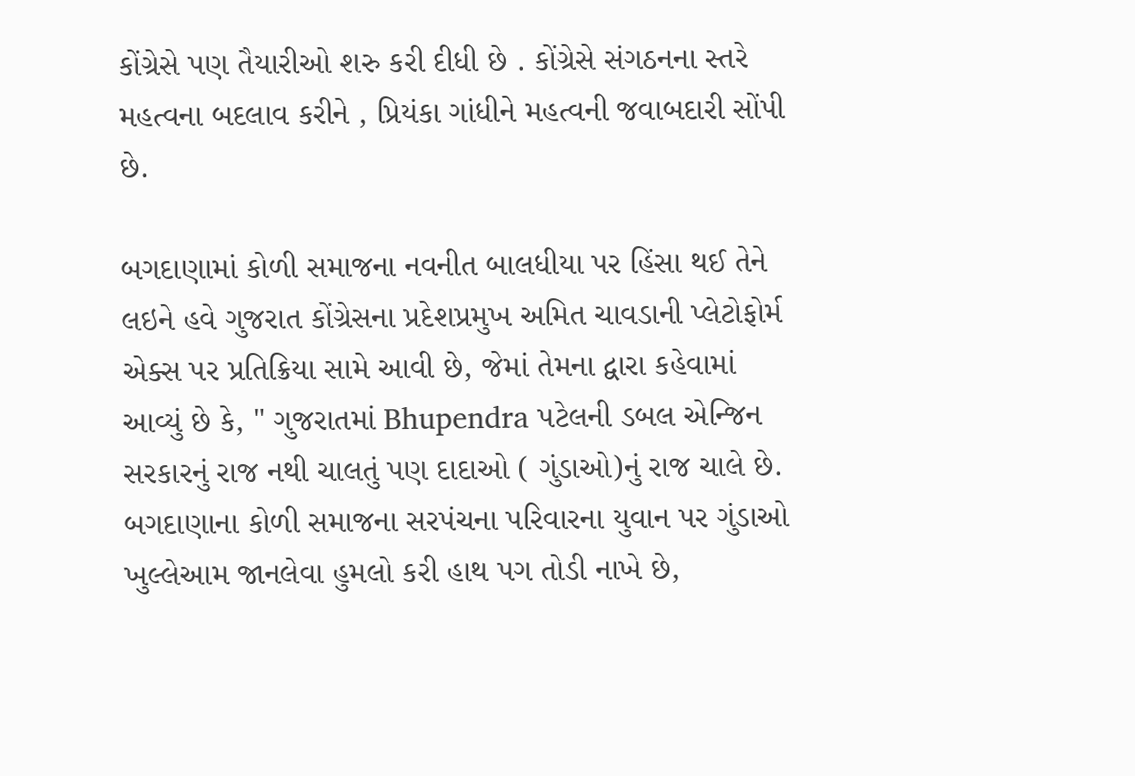કોંગ્રેસે પણ તૈયારીઓ શરુ કરી દીધી છે . કોંગ્રેસે સંગઠનના સ્તરે મહત્વના બદલાવ કરીને , પ્રિયંકા ગાંધીને મહત્વની જવાબદારી સોંપી છે.

બગદાણામાં કોળી સમાજના નવનીત બાલધીયા પર હિંસા થઈ તેને લઇને હવે ગુજરાત કોંગ્રેસના પ્રદેશપ્રમુખ અમિત ચાવડાની પ્લેટોફોર્મ એક્સ પર પ્રતિક્રિયા સામે આવી છે, જેમાં તેમના દ્વારા કહેવામાં આવ્યું છે કે, " ગુજરાતમાં Bhupendra પટેલની ડબલ એન્જિન સરકારનું રાજ નથી ચાલતું પણ દાદાઓ ( ગુંડાઓ)નું રાજ ચાલે છે. બગદાણાના કોળી સમાજના સરપંચના પરિવારના યુવાન પર ગુંડાઓ ખુલ્લેઆમ જાનલેવા હુમલો કરી હાથ પગ તોડી નાખે છે,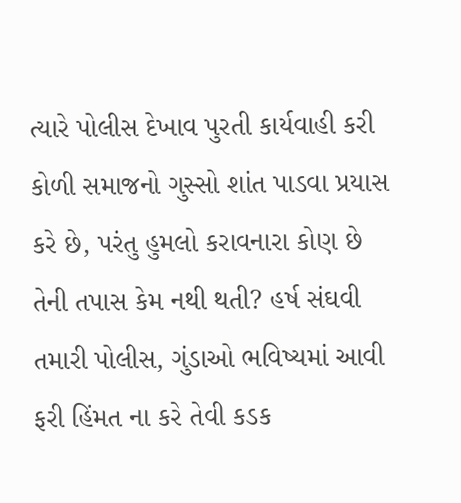ત્યારે પોલીસ દેખાવ પુરતી કાર્યવાહી કરી કોળી સમાજનો ગુસ્સો શાંત પાડવા પ્રયાસ કરે છે, પરંતુ હુમલો કરાવનારા કોણ છે તેની તપાસ કેમ નથી થતી? હર્ષ સંઘવી તમારી પોલીસ, ગુંડાઓ ભવિષ્યમાં આવી ફરી હિંમત ના કરે તેવી કડક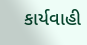કાર્યવાહી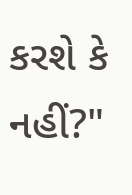કરશે કે નહીં?"